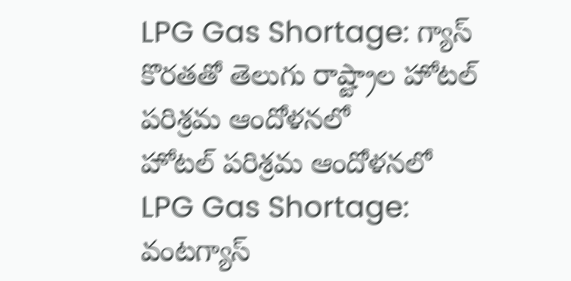LPG Gas Shortage: గ్యాస్ కొరతతో తెలుగు రాష్ట్రాల హోటల్ పరిశ్రమ ఆందోళనలో
హోటల్ పరిశ్రమ ఆందోళనలో
LPG Gas Shortage: వంటగ్యాస్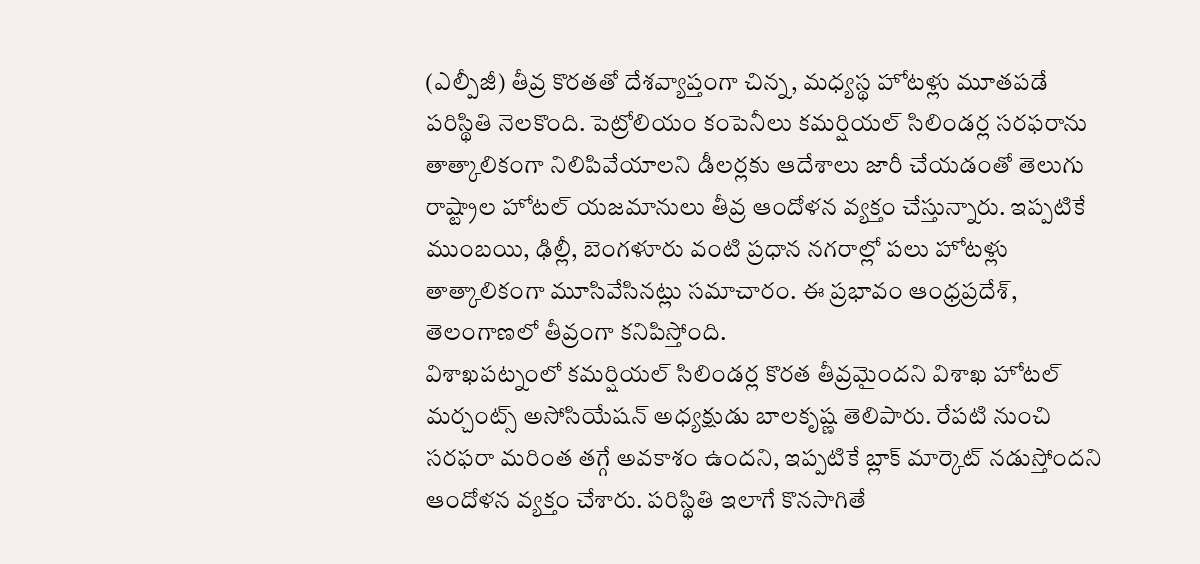(ఎల్పీజీ) తీవ్ర కొరతతో దేశవ్యాప్తంగా చిన్న, మధ్యస్థ హోటళ్లు మూతపడే పరిస్థితి నెలకొంది. పెట్రోలియం కంపెనీలు కమర్షియల్ సిలిండర్ల సరఫరాను తాత్కాలికంగా నిలిపివేయాలని డీలర్లకు ఆదేశాలు జారీ చేయడంతో తెలుగు రాష్ట్రాల హోటల్ యజమానులు తీవ్ర ఆందోళన వ్యక్తం చేస్తున్నారు. ఇప్పటికే ముంబయి, ఢిల్లీ, బెంగళూరు వంటి ప్రధాన నగరాల్లో పలు హోటళ్లు తాత్కాలికంగా మూసివేసినట్లు సమాచారం. ఈ ప్రభావం ఆంధ్రప్రదేశ్, తెలంగాణలో తీవ్రంగా కనిపిస్తోంది.
విశాఖపట్నంలో కమర్షియల్ సిలిండర్ల కొరత తీవ్రమైందని విశాఖ హోటల్ మర్చంట్స్ అసోసియేషన్ అధ్యక్షుడు బాలకృష్ణ తెలిపారు. రేపటి నుంచి సరఫరా మరింత తగ్గే అవకాశం ఉందని, ఇప్పటికే బ్లాక్ మార్కెట్ నడుస్తోందని ఆందోళన వ్యక్తం చేశారు. పరిస్థితి ఇలాగే కొనసాగితే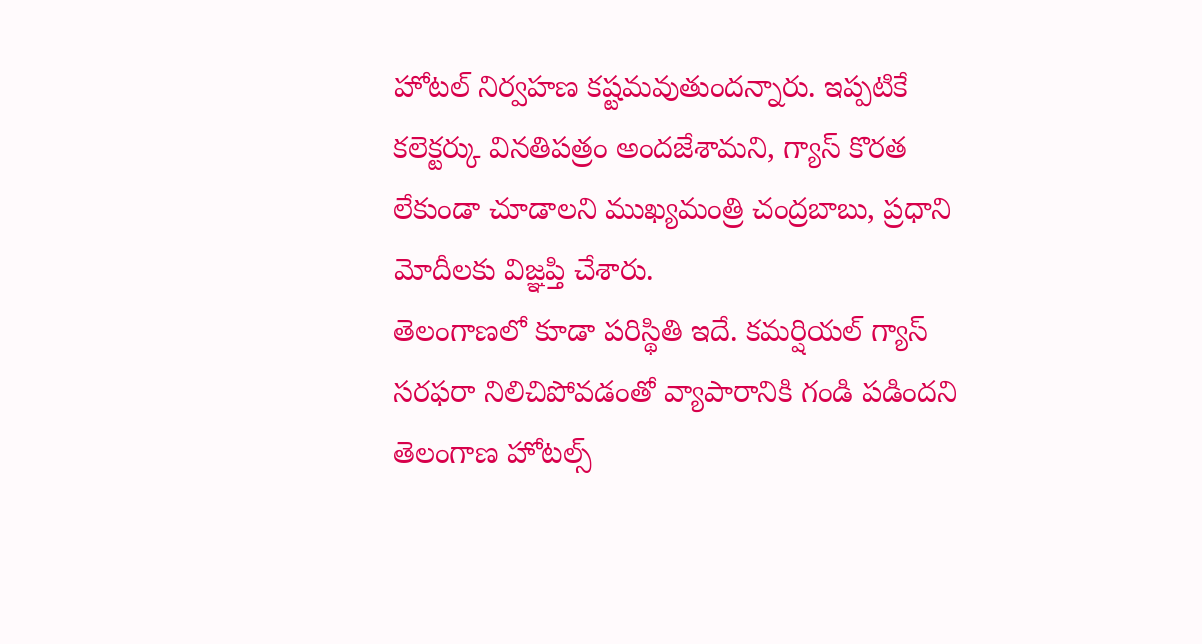హోటల్ నిర్వహణ కష్టమవుతుందన్నారు. ఇప్పటికే కలెక్టర్కు వినతిపత్రం అందజేశామని, గ్యాస్ కొరత లేకుండా చూడాలని ముఖ్యమంత్రి చంద్రబాబు, ప్రధాని మోదీలకు విజ్ఞప్తి చేశారు.
తెలంగాణలో కూడా పరిస్థితి ఇదే. కమర్షియల్ గ్యాస్ సరఫరా నిలిచిపోవడంతో వ్యాపారానికి గండి పడిందని తెలంగాణ హోటల్స్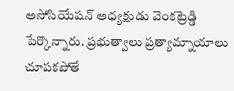అసోసియేషన్ అధ్యక్షుడు వెంకట్రెడ్డి పేర్కొన్నారు. ప్రభుత్వాలు ప్రత్యామ్నాయాలు చూపకపోతే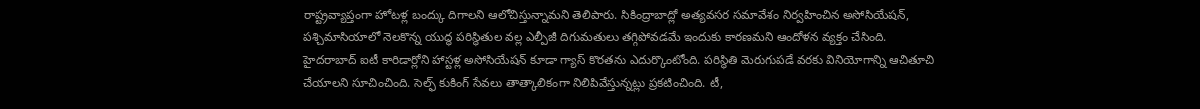రాష్ట్రవ్యాప్తంగా హోటళ్ల బంద్కు దిగాలని ఆలోచిస్తున్నామని తెలిపారు. సికింద్రాబాద్లో అత్యవసర సమావేశం నిర్వహించిన అసోసియేషన్, పశ్చిమాసియాలో నెలకొన్న యుద్ధ పరిస్థితుల వల్ల ఎల్పీజీ దిగుమతులు తగ్గిపోవడమే ఇందుకు కారణమని ఆందోళన వ్యక్తం చేసింది.
హైదరాబాద్ ఐటీ కారిడార్లోని హాస్టళ్ల అసోసియేషన్ కూడా గ్యాస్ కొరతను ఎదుర్కొంటోంది. పరిస్థితి మెరుగుపడే వరకు వినియోగాన్ని ఆచితూచి చేయాలని సూచించింది. సెల్ఫ్ కుకింగ్ సేవలు తాత్కాలికంగా నిలిపివేస్తున్నట్లు ప్రకటించింది. టీ,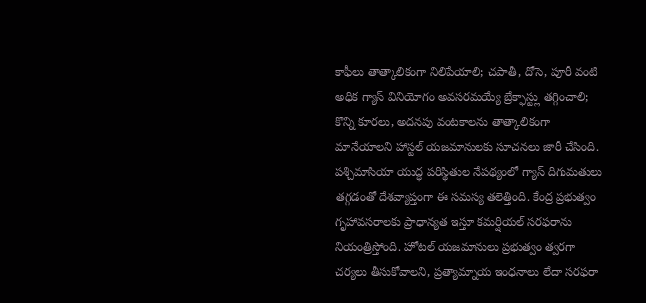కాఫీలు తాత్కాలికంగా నిలిపేయాలి; చపాతీ, దోసె, పూరీ వంటి అధిక గ్యాస్ వినియోగం అవసరమయ్యే బ్రేక్ఫాస్ట్లు తగ్గించాలి; కొన్ని కూరలు, అదనపు వంటకాలను తాత్కాలికంగా మానేయాలని హాస్టల్ యజమానులకు సూచనలు జారీ చేసింది.
పశ్చిమాసియా యుద్ధ పరిస్థితుల నేపథ్యంలో గ్యాస్ దిగుమతులు తగ్గడంతో దేశవ్యాప్తంగా ఈ సమస్య తలెత్తింది. కేంద్ర ప్రభుత్వం గృహావసరాలకు ప్రాధాన్యత ఇస్తూ కమర్షియల్ సరఫరాను నియంత్రిస్తోంది. హోటల్ యజమానులు ప్రభుత్వం త్వరగా చర్యలు తీసుకోవాలని, ప్రత్యామ్నాయ ఇంధనాలు లేదా సరఫరా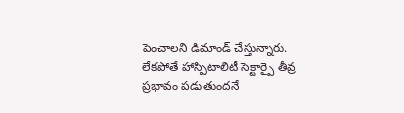పెంచాలని డిమాండ్ చేస్తున్నారు. లేకపోతే హాస్పిటాలిటీ సెక్టార్పై తీవ్ర ప్రభావం పడుతుందనే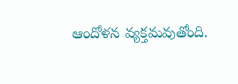ఆందోళన వ్యక్తమవుతోంది.